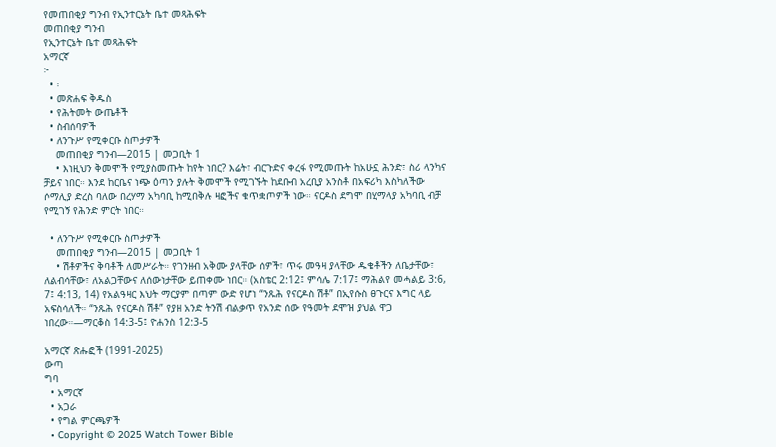የመጠበቂያ ግንብ የኢንተርኔት ቤተ መጻሕፍት
መጠበቂያ ግንብ
የኢንተርኔት ቤተ መጻሕፍት
አማርኛ
፦
  • ፡
  • መጽሐፍ ቅዱስ
  • የሕትመት ውጤቶች
  • ስብሰባዎች
  • ለንጉሥ የሚቀርቡ ስጦታዎች
    መጠበቂያ ግንብ—2015 | መጋቢት 1
    • እነዚህን ቅመሞች የሚያስመጡት ከየት ነበር? እሬት፣ ብርጉድና ቀረፋ የሚመጡት ከአሁኗ ሕንድ፣ ስሪ ላንካና ቻይና ነበር። እንደ ከርቤና ነጭ ዕጣን ያሉት ቅመሞች የሚገኙት ከደቡብ አረቢያ አንስቶ በአፍሪካ እስካለችው ሶማሊያ ድረስ ባለው በረሃማ አካባቢ ከሚበቅሉ ዛፎችና ቁጥቋጦዎች ነው። ናርዶስ ደግሞ በሂማላያ አካባቢ ብቻ የሚገኝ የሕንድ ምርት ነበር።

  • ለንጉሥ የሚቀርቡ ስጦታዎች
    መጠበቂያ ግንብ—2015 | መጋቢት 1
    • ሽቶዎችና ቅባቶች ለመሥራት። የገንዘብ አቅሙ ያላቸው ሰዎች፣ ጥሩ መዓዛ ያላቸው ዱቄቶችን ለቤታቸው፣ ለልብሳቸው፣ ለአልጋቸውና ለሰውነታቸው ይጠቀሙ ነበር። (አስቴር 2:12፤ ምሳሌ 7:17፤ ማሕልየ መሓልይ 3:6, 7፤ 4:13, 14) የአልዓዛር እህት ማርያም በጣም ውድ የሆነ “ንጹሕ የናርዶስ ሽቶ” በኢየሱስ ፀጉርና እግር ላይ አፍስሳለች። “ንጹሕ የናርዶስ ሽቶ” የያዘ አንድ ትንሽ ብልቃጥ የአንድ ሰው የዓመት ደሞዝ ያህል ዋጋ ነበረው።—ማርቆስ 14:3-5፤ ዮሐንስ 12:3-5

አማርኛ ጽሑፎች (1991-2025)
ውጣ
ግባ
  • አማርኛ
  • አጋራ
  • የግል ምርጫዎች
  • Copyright © 2025 Watch Tower Bible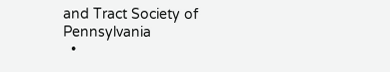and Tract Society of Pennsylvania
  •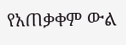የአጠቃቀም ውል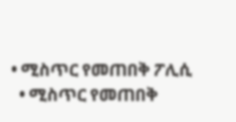• ሚስጥር የመጠበቅ ፖሊሲ
  • ሚስጥር የመጠበቅ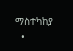ማስተካከያ
  •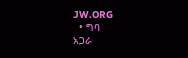JW.ORG
  • ግባ
አጋራ